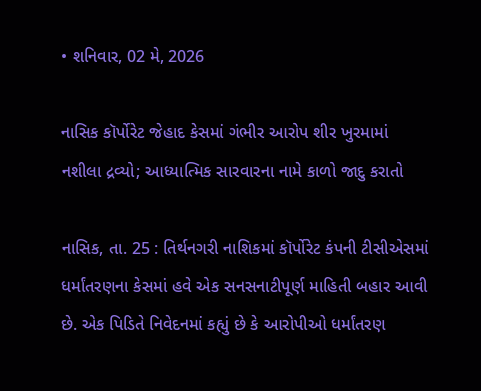• શનિવાર, 02 મે, 2026

નાસિક કૉર્પોરેટ જેહાદ કેસમાં ગંભીર આરોપ શીર ખુરમામાં નશીલા દ્રવ્યો; આધ્યાત્મિક સારવારના નામે કાળો જાદુ કરાતો

નાસિક, તા. 25 : તિર્થનગરી નાશિકમાં કૉર્પોરેટ કંપની ટીસીએસમાં ધર્માંતરણના કેસમાં હવે એક સનસનાટીપૂર્ણ માહિતી બહાર આવી છે. એક પિડિતે નિવેદનમાં કહ્યું છે કે આરોપીઓ ધર્માંતરણ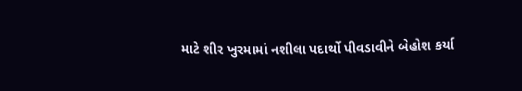માટે શીર ખુરમામાં નશીલા પદાર્થો પીવડાવીને બેહોશ કર્યા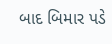બાદ બિમાર પડે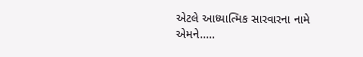એટલે આધ્યાત્મિક સારવારના નામે એમને.....